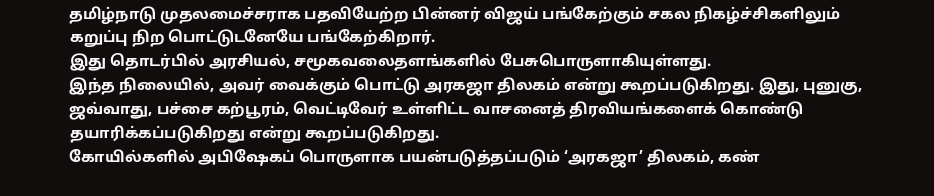தமிழ்நாடு முதலமைச்சராக பதவியேற்ற பின்னர் விஜய் பங்கேற்கும் சகல நிகழ்ச்சிகளிலும் கறுப்பு நிற பொட்டுடனேயே பங்கேற்கிறார்.
இது தொடர்பில் அரசியல், சமூகவலைதளங்களில் பேசுபொருளாகியுள்ளது.
இந்த நிலையில், அவர் வைக்கும் பொட்டு அரகஜா திலகம் என்று கூறப்படுகிறது. இது, புனுகு, ஜவ்வாது, பச்சை கற்பூரம், வெட்டிவேர் உள்ளிட்ட வாசனைத் திரவியங்களைக் கொண்டு தயாரிக்கப்படுகிறது என்று கூறப்படுகிறது.
கோயில்களில் அபிஷேகப் பொருளாக பயன்படுத்தப்படும் ‘அரகஜா’ திலகம், கண்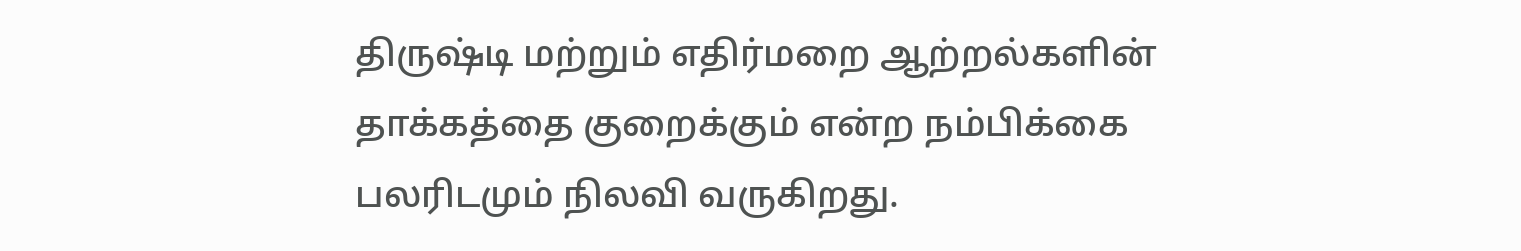திருஷ்டி மற்றும் எதிர்மறை ஆற்றல்களின் தாக்கத்தை குறைக்கும் என்ற நம்பிக்கை பலரிடமும் நிலவி வருகிறது.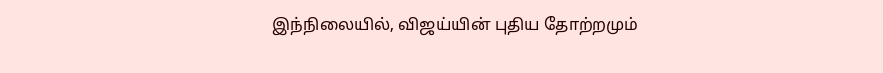இந்நிலையில், விஜய்யின் புதிய தோற்றமும்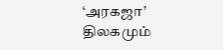‘அரகஜா’ திலகமும்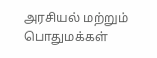அரசியல் மற்றும் பொதுமக்கள்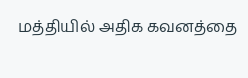மத்தியில் அதிக கவனத்தை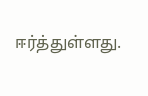ஈர்த்துள்ளது.